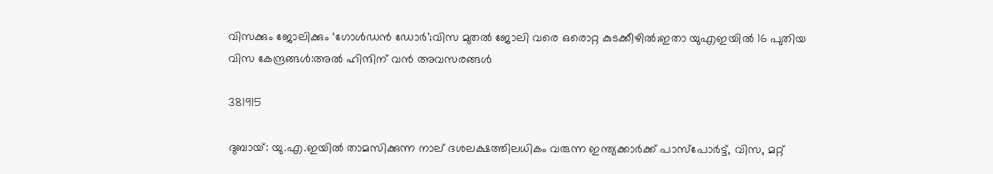വിസക്കും ജോലിക്കും ‘ഗോൾഡൻ ഡോർ’;വിസ മുതൽ ജോലി വരെ ഒരൊറ്റ കുടക്കീഴിൽ;ഇതാ യുഎഇയിൽ 16 പുതിയ വിസ കേന്ദ്രങ്ങൾ:അൽ ഹിന്ദിന് വൻ അവസരങ്ങൾ

381915

ദുബായ്: യു.എ.ഇയില്‍ താമസിക്കുന്ന നാല് ദശലക്ഷത്തിലധികം വരുന്ന ഇന്ത്യക്കാര്‍ക്ക് പാസ്പോര്‍ട്ട്, വിസ, മറ്റ്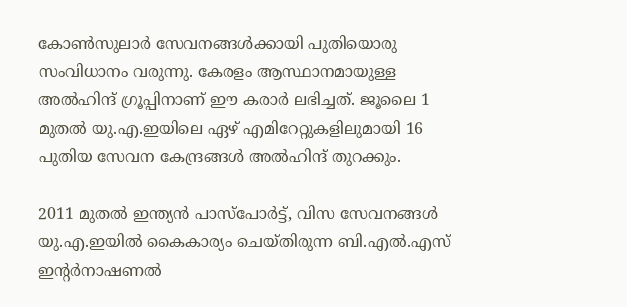കോണ്‍സുലാര്‍ സേവനങ്ങള്‍ക്കായി പുതിയൊരു സംവിധാനം വരുന്നു. കേരളം ആസ്ഥാനമായുള്ള അല്‍ഹിന്ദ് ഗ്രൂപ്പിനാണ് ഈ കരാര്‍ ലഭിച്ചത്. ജൂലൈ 1 മുതല്‍ യു.എ.ഇയിലെ ഏഴ് എമിറേറ്റുകളിലുമായി 16 പുതിയ സേവന കേന്ദ്രങ്ങള്‍ അല്‍ഹിന്ദ് തുറക്കും.

2011 മുതല്‍ ഇന്ത്യന്‍ പാസ്പോര്‍ട്ട്, വിസ സേവനങ്ങള്‍ യു.എ.ഇയില്‍ കൈകാര്യം ചെയ്തിരുന്ന ബി.എല്‍.എസ് ഇന്റര്‍നാഷണല്‍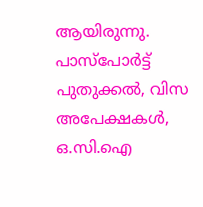ആയിരുന്നു. പാസ്പോര്‍ട്ട് പുതുക്കല്‍, വിസ അപേക്ഷകള്‍, ഒ.സി.ഐ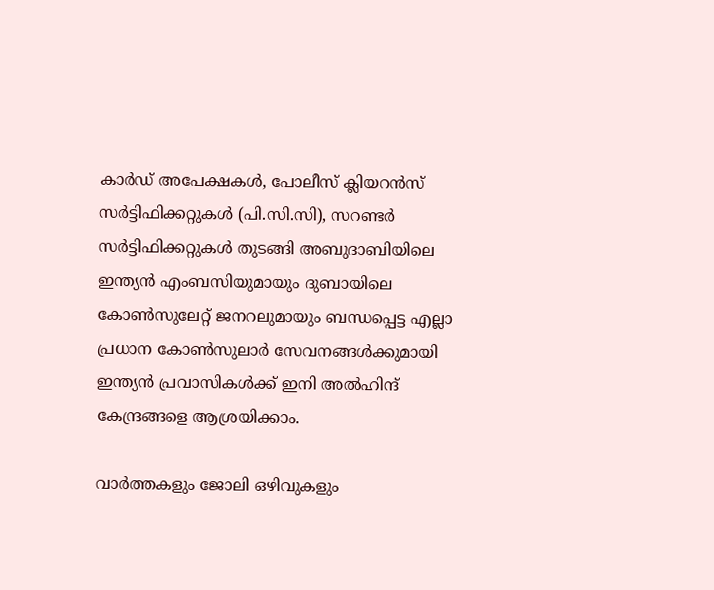കാര്‍ഡ് അപേക്ഷകള്‍, പോലീസ് ക്ലിയറന്‍സ് സര്‍ട്ടിഫിക്കറ്റുകള്‍ (പി.സി.സി), സറണ്ടര്‍ സര്‍ട്ടിഫിക്കറ്റുകള്‍ തുടങ്ങി അബുദാബിയിലെ ഇന്ത്യന്‍ എംബസിയുമായും ദുബായിലെ കോണ്‍സുലേറ്റ് ജനറലുമായും ബന്ധപ്പെട്ട എല്ലാ പ്രധാന കോണ്‍സുലാര്‍ സേവനങ്ങള്‍ക്കുമായി ഇന്ത്യന്‍ പ്രവാസികള്‍ക്ക് ഇനി അല്‍ഹിന്ദ് കേന്ദ്രങ്ങളെ ആശ്രയിക്കാം.

വാർത്തകളും ജോലി ഒഴിവുകളും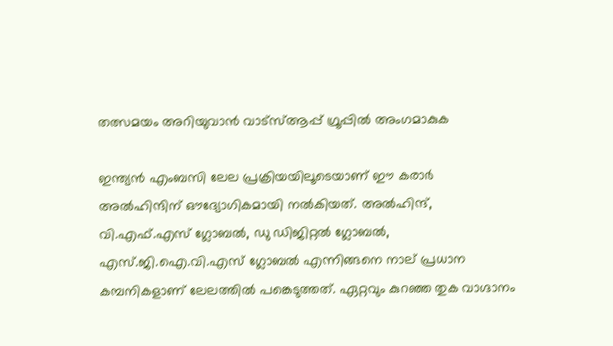തത്സമയം അറിയുവാൻ വാട്സ്ആപ്പ് ഗ്രൂപ്പിൽ അംഗമാകുക

ഇന്ത്യന്‍ എംബസി ലേല പ്രക്രിയയിലൂടെയാണ് ഈ കരാര്‍ അല്‍ഹിന്ദിന് ഔദ്യോഗികമായി നല്‍കിയത്. അല്‍ഹിന്ദ്, വി.എഫ്.എസ് ഗ്ലോബല്‍, ഡു ഡിജിറ്റല്‍ ഗ്ലോബല്‍, എസ്.ജി.ഐ.വി.എസ് ഗ്ലോബല്‍ എന്നിങ്ങനെ നാല് പ്രധാന കമ്പനികളാണ് ലേലത്തില്‍ പങ്കെടുത്തത്. ഏറ്റവും കുറഞ്ഞ തുക വാഗ്ദാനം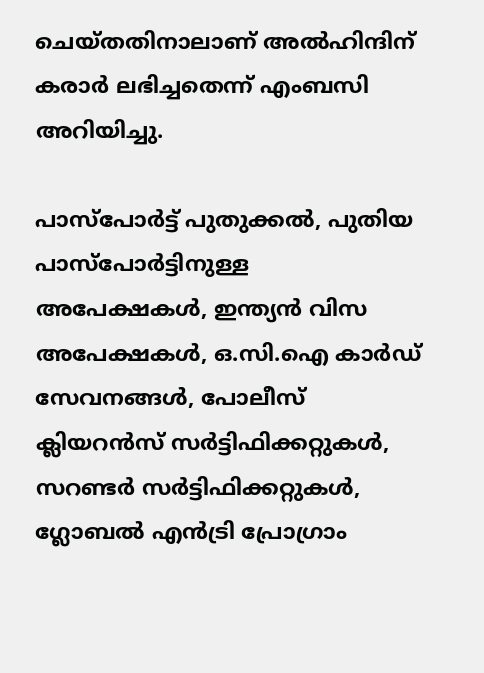ചെയ്തതിനാലാണ് അല്‍ഹിന്ദിന് കരാര്‍ ലഭിച്ചതെന്ന് എംബസി അറിയിച്ചു.

പാസ്പോര്‍ട്ട് പുതുക്കല്‍, പുതിയ പാസ്പോര്‍ട്ടിനുള്ള അപേക്ഷകള്‍, ഇന്ത്യന്‍ വിസ അപേക്ഷകള്‍, ഒ.സി.ഐ കാര്‍ഡ് സേവനങ്ങള്‍, പോലീസ് ക്ലിയറന്‍സ് സര്‍ട്ടിഫിക്കറ്റുകള്‍, സറണ്ടര്‍ സര്‍ട്ടിഫിക്കറ്റുകള്‍, ഗ്ലോബല്‍ എന്‍ട്രി പ്രോഗ്രാം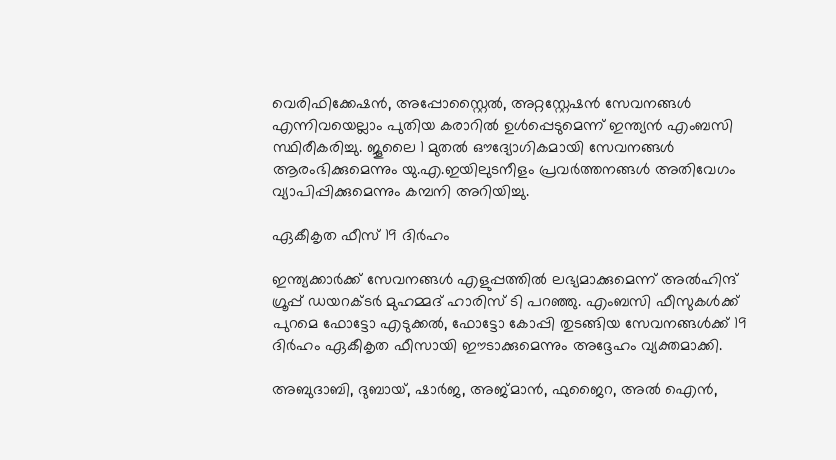വെരിഫിക്കേഷന്‍, അപ്പോസ്റ്റൈല്‍, അറ്റസ്റ്റേഷന്‍ സേവനങ്ങള്‍ എന്നിവയെല്ലാം പുതിയ കരാറില്‍ ഉള്‍പ്പെടുമെന്ന് ഇന്ത്യന്‍ എംബസി സ്ഥിരീകരിച്ചു. ജൂലൈ 1 മുതല്‍ ഔദ്യോഗികമായി സേവനങ്ങള്‍ ആരംഭിക്കുമെന്നും യു.എ.ഇയിലുടനീളം പ്രവര്‍ത്തനങ്ങള്‍ അതിവേഗം വ്യാപിപ്പിക്കുമെന്നും കമ്പനി അറിയിച്ചു.

ഏകീകൃത ഫീസ് 19 ദിര്‍ഹം

ഇന്ത്യക്കാര്‍ക്ക് സേവനങ്ങള്‍ എളുപ്പത്തില്‍ ലഭ്യമാക്കുമെന്ന് അല്‍ഹിന്ദ് ഗ്രൂപ്പ് ഡയറക്ടര്‍ മുഹമ്മദ് ഹാരിസ് ടി പറഞ്ഞു. എംബസി ഫീസുകള്‍ക്ക് പുറമെ ഫോട്ടോ എടുക്കല്‍, ഫോട്ടോ കോപ്പി തുടങ്ങിയ സേവനങ്ങള്‍ക്ക് 19 ദിര്‍ഹം ഏകീകൃത ഫീസായി ഈടാക്കുമെന്നും അദ്ദേഹം വ്യക്തമാക്കി.

അബുദാബി, ദുബായ്, ഷാര്‍ജ, അജ്മാന്‍, ഫുജൈറ, അല്‍ ഐന്‍,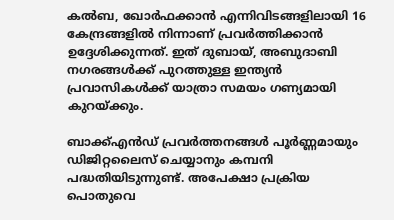കല്‍ബ, ഖോര്‍ഫക്കാന്‍ എന്നിവിടങ്ങളിലായി 16 കേന്ദ്രങ്ങളില്‍ നിന്നാണ് പ്രവര്‍ത്തിക്കാന്‍ ഉദ്ദേശിക്കുന്നത്. ഇത് ദുബായ്, അബുദാബി നഗരങ്ങള്‍ക്ക് പുറത്തുള്ള ഇന്ത്യന്‍ പ്രവാസികള്‍ക്ക് യാത്രാ സമയം ഗണ്യമായി കുറയ്ക്കും.

ബാക്ക്എന്‍ഡ് പ്രവര്‍ത്തനങ്ങള്‍ പൂര്‍ണ്ണമായും ഡിജിറ്റലൈസ് ചെയ്യാനും കമ്പനി പദ്ധതിയിടുന്നുണ്ട്. അപേക്ഷാ പ്രക്രിയ പൊതുവെ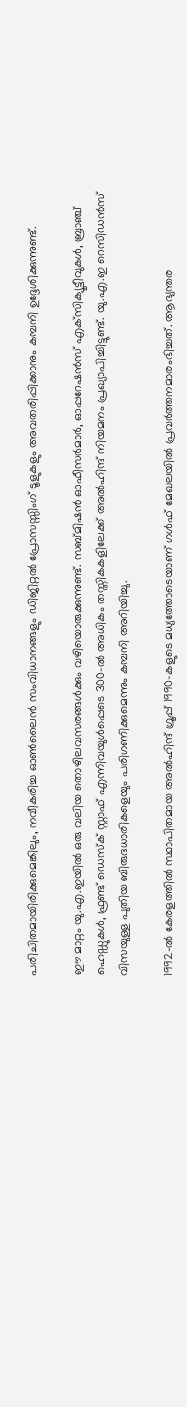പരിചിതമായിരിക്കുമെങ്കിലും, നവീകരിച്ച ഓണ്‍ലൈന്‍ സംവിധാനങ്ങളും ഡിജിറ്റല്‍ പ്രോസസ്സിംഗ് ടൂളുകളും അവതരിപ്പിക്കാനും കമ്പനി ഉദ്ദേശിക്കുന്നുണ്ട്.

ഈ മാറ്റം യു.എ.ഇയില്‍ ഒരു വലിയ തൊഴിലവസരങ്ങള്‍ക്കും വഴിയൊരുക്കുന്നുണ്ട്. സബ്മിഷന്‍ ഓഫീസര്‍മാര്‍, ഓപ്പറേഷന്‍സ് എക്‌സിക്യൂട്ടീവുകള്‍, ബ്രാഞ്ച് ഹെഡ്ഡുകള്‍, ഫ്രണ്ട് ഡെസ്‌ക് സ്റ്റാഫ് എന്നിവയുള്‍പ്പെടെ 300-ല്‍ അധികം തസ്തികകളിലേക്ക് അല്‍ഹിന്ദ് നിയമനം പ്രഖ്യാപിച്ചിട്ടുണ്ട്. യു.എ.ഇ റെസിഡന്‍സ് വിസയുള്ള പുതിയ ബിരുദധാരികളെയും പരിഗണിക്കുമെന്നും കമ്പനി അറിയിച്ചു.

1992-ല്‍ കേരളത്തില്‍ സ്ഥാപിതമായ അല്‍ഹിന്ദ് ഗ്രൂപ്പ് 1990-കളുടെ മധ്യത്തോടെയാണ് ഗള്‍ഫ് മേഖലയില്‍ പ്രവര്‍ത്തനമാരംഭിച്ചത്. ആഭ്യന്തര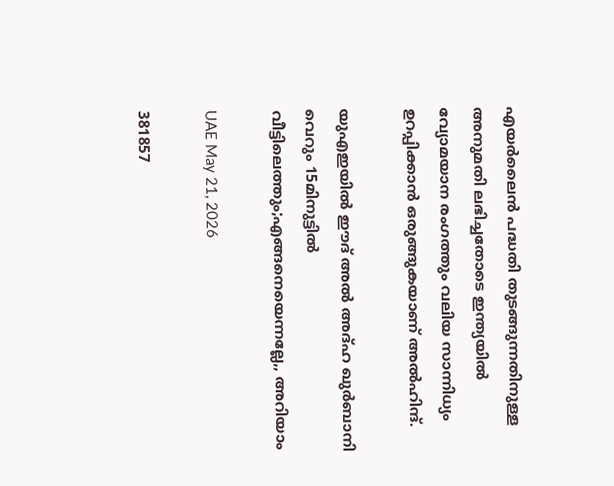എയര്‍ലൈന്‍ പദ്ധതി തുടങ്ങുന്നതിനുള്ള അനുമതി ലഭിച്ചതോടെ ഇന്ത്യയില്‍ വ്യോമയാന രംഗത്തും വലിയ സാന്നിധ്യം ഉറപ്പിക്കാന്‍ ഒരുങ്ങുകയാണ് അല്‍ഹിന്ദ്.

യുഎഇയിൽ ഈദ് അൽ അദ്ഹ ഖുർബാനി വെറും 15മിനുട്ടിൽ വീട്ടിലെത്തും;എങ്ങനെയെന്നല്ലേ,, അറിയാം

UAE May 21, 2026

381857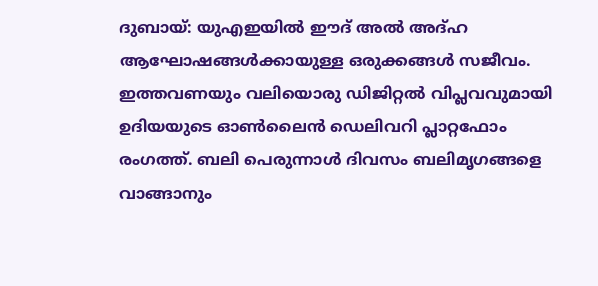ദുബായ്: യുഎഇയിൽ ഈദ് അൽ അദ്ഹ ആഘോഷങ്ങൾക്കായുള്ള ഒരുക്കങ്ങൾ സജീവം. ഇത്തവണയും വലിയൊരു ഡിജിറ്റൽ വിപ്ലവവുമായി ഉദിയയുടെ ഓൺലൈൻ ഡെലിവറി പ്ലാറ്റഫോം രംഗത്ത്. ബലി പെരുന്നാൾ ദിവസം ബലിമൃഗങ്ങളെ വാങ്ങാനും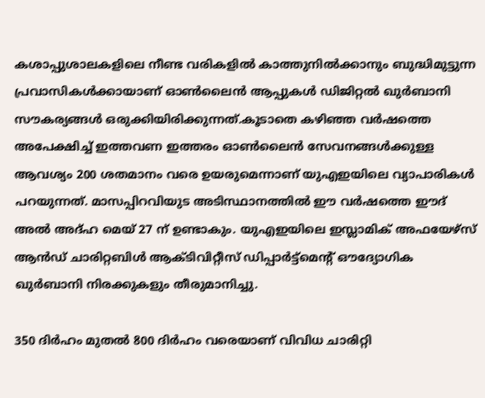കശാപ്പുശാലകളിലെ നീണ്ട വരികളിൽ കാത്തുനിൽക്കാനും ബുദ്ധിമുട്ടുന്ന പ്രവാസികൾക്കായാണ് ഓൺലൈൻ ആപ്പുകൾ ഡിജിറ്റൽ ഖുർബാനി സൗകര്യങ്ങൾ ഒരുക്കിയിരിക്കുന്നത്.കൂടാതെ കഴിഞ്ഞ വർഷത്തെ അപേക്ഷിച്ച് ഇത്തവണ ഇത്തരം ഓൺലൈൻ സേവനങ്ങൾക്കുള്ള ആവശ്യം 200 ശതമാനം വരെ ഉയരുമെന്നാണ് യുഎഇയിലെ വ്യാപാരികൾ പറയുന്നത്. മാസപ്പിറവിയുട അടിസ്ഥാനത്തിൽ ഈ വർഷത്തെ ഈദ് അൽ അദ്ഹ മെയ് 27 ന് ഉണ്ടാകും. യുഎഇയിലെ ഇസ്ലാമിക് അഫയേഴ്‌സ് ആൻഡ് ചാരിറ്റബിൾ ആക്ടിവിറ്റീസ് ഡിപ്പാർട്ട്‌മെന്റ് ഔദ്യോഗിക ഖുർബാനി നിരക്കുകളും തീരുമാനിച്ചു.

350 ദിർഹം മുതൽ 800 ദിർഹം വരെയാണ് വിവിധ ചാരിറ്റി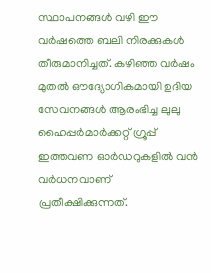സ്ഥാപനങ്ങൾ വഴി ഈ വർഷത്തെ ബലി നിരക്കുകൾ തീരുമാനിച്ചത്. കഴിഞ്ഞ വർഷം മുതൽ ഔദ്യോഗികമായി ഉദിയ സേവനങ്ങൾ ആരംഭിച്ച ലുലു ഹൈപ്പർമാർക്കറ്റ് ഗ്രൂപ്പ് ഇത്തവണ ഓർഡറുകളിൽ വൻ വർധനവാണ് പ്രതീക്ഷിക്കുന്നത്.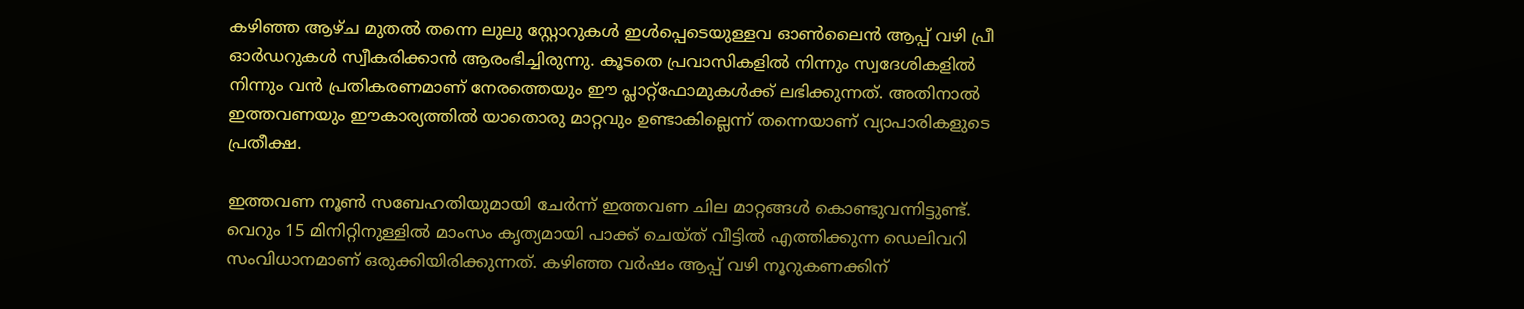കഴിഞ്ഞ ആഴ്ച മുതൽ തന്നെ ലുലു സ്റ്റോറുകൾ ഇൾപ്പെടെയുള്ളവ ഓൺലൈൻ ആപ്പ് വഴി പ്രീ ഓർഡറുകൾ സ്വീകരിക്കാൻ ആരംഭിച്ചിരുന്നു. കൂടതെ പ്രവാസികളിൽ നിന്നും സ്വദേശികളിൽ നിന്നും വൻ പ്രതികരണമാണ് നേരത്തെയും ഈ പ്ലാറ്റ്‌ഫോമുകൾക്ക് ലഭിക്കുന്നത്. അതിനാൽ ഇത്തവണയും ഈകാര്യത്തിൽ യാതൊരു മാറ്റവും ഉണ്ടാകില്ലെന്ന് തന്നെയാണ് വ്യാപാരികളുടെ പ്രതീക്ഷ.

ഇത്തവണ നൂൺ സബേഹതിയുമായി ചേർന്ന് ഇത്തവണ ചില മാറ്റങ്ങൾ കൊണ്ടുവന്നിട്ടുണ്ട്. വെറും 15 മിനിറ്റിനുള്ളിൽ മാംസം കൃത്യമായി പാക്ക് ചെയ്ത് വീട്ടിൽ എത്തിക്കുന്ന ഡെലിവറി സംവിധാനമാണ് ഒരുക്കിയിരിക്കുന്നത്. കഴിഞ്ഞ വർഷം ആപ്പ് വഴി നൂറുകണക്കിന്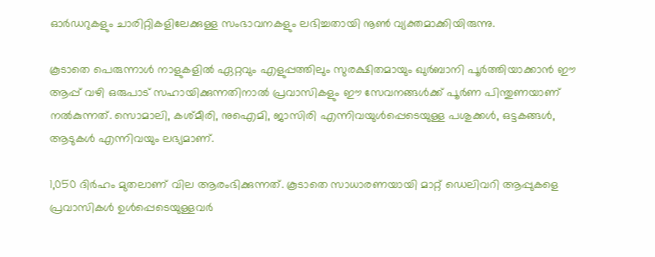ഓർഡറുകളും ചാരിറ്റികളിലേക്കുള്ള സംഭാവനകളും ലഭിച്ചതായി നൂൺ വ്യക്തമാക്കിയിരുന്നു.

കൂടാതെ പെരുന്നാൾ നാളുകളിൽ ഏറ്റവും എളുപ്പത്തിലും സുരക്ഷിതമായും ഖുർബാനി പൂർത്തിയാക്കാൻ ഈ ആപ്പ് വഴി ഒരുപാട് സഹായിക്കുന്നതിനാൽ പ്രവാസികളും ഈ സേവനങ്ങൾക്ക് പൂർണ പിന്തുണയാണ് നൽകുന്നത്. സൊമാലി, കശ്മീരി, നുഐമി, ജാസിരി എന്നിവയുൾപ്പെടെയുള്ള പശുക്കൾ, ഒട്ടകങ്ങൾ, ആടുകൾ എന്നിവയും ലഭ്യമാണ്.

1,050 ദിർഹം മുതലാണ് വില ആരംഭിക്കുന്നത്. കൂടാതെ സാധാരണയായി മാറ്റ് ഡെലിവറി ആപ്പുകളെ പ്രവാസികൾ ഉൾപ്പെടെയുള്ളവർ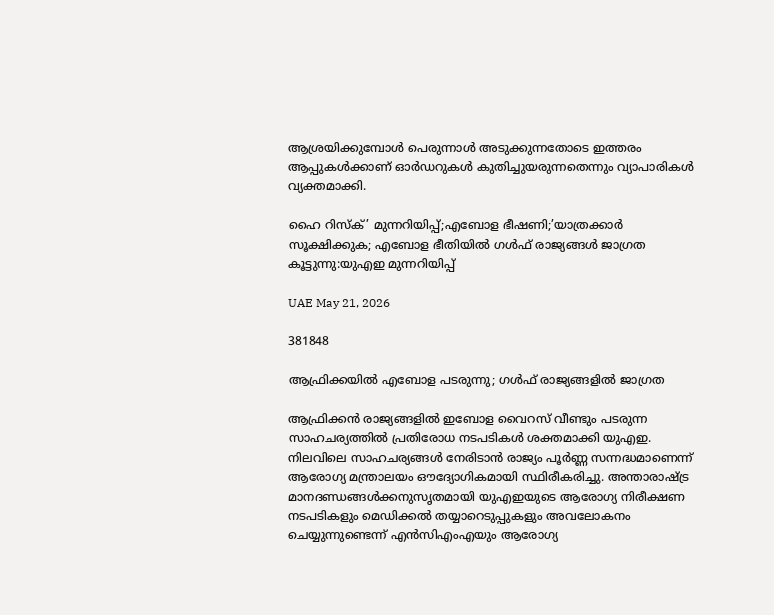ആശ്രയിക്കുമ്പോൾ പെരുന്നാൾ അടുക്കുന്നതോടെ ഇത്തരം ആപ്പുകൾക്കാണ് ഓർഡറുകൾ കുതിച്ചുയരുന്നതെന്നും വ്യാപാരികൾ വ്യക്തമാക്കി.

ഹൈ റിസ്ക്’ മുന്നറിയിപ്പ്;എബോള ഭീഷണി;’യാത്രക്കാർ സൂക്ഷിക്കുക; എബോള ഭീതിയിൽ ഗൾഫ് രാജ്യങ്ങൾ ജാഗ്രത കൂട്ടുന്നു:യുഎഇ മുന്നറിയിപ്പ്

UAE May 21, 2026

381848

ആഫ്രിക്കയിൽ എബോള പടരുന്നു; ഗൾഫ് രാജ്യങ്ങളിൽ ജാഗ്രത

ആഫ്രിക്കൻ രാജ്യങ്ങളിൽ ഇബോള വൈറസ് വീണ്ടും പടരുന്ന സാഹചര്യത്തിൽ പ്രതിരോധ നടപടികൾ ശക്തമാക്കി യുഎഇ. നിലവിലെ സാഹചര്യങ്ങൾ നേരിടാൻ രാജ്യം പൂർണ്ണ സന്നദ്ധമാണെന്ന് ആരോഗ്യ മന്ത്രാലയം ഔദ്യോഗികമായി സ്ഥിരീകരിച്ചു. അന്താരാഷ്ട്ര മാനദണ്ഡങ്ങൾക്കനുസൃതമായി യുഎഇയുടെ ആരോഗ്യ നിരീക്ഷണ നടപടികളും മെഡിക്കൽ തയ്യാറെടുപ്പുകളും അവലോകനം ചെയ്യുന്നുണ്ടെന്ന് എൻസിഎംഎയും ആരോഗ്യ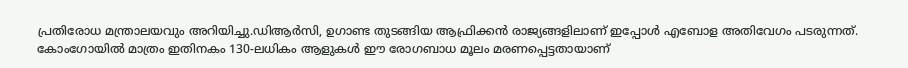പ്രതിരോധ മന്ത്രാലയവും അറിയിച്ചു.ഡിആർസി, ഉഗാണ്ട തുടങ്ങിയ ആഫ്രിക്കൻ രാജ്യങ്ങളിലാണ് ഇപ്പോൾ എബോള അതിവേഗം പടരുന്നത്. കോംഗോയിൽ മാത്രം ഇതിനകം 130-ലധികം ആളുകൾ ഈ രോഗബാധ മൂലം മരണപ്പെട്ടതായാണ്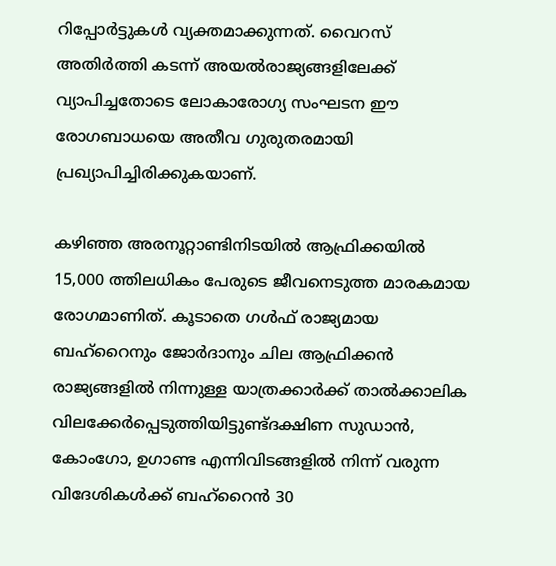റിപ്പോർട്ടുകൾ വ്യക്തമാക്കുന്നത്. വൈറസ് അതിർത്തി കടന്ന് അയൽരാജ്യങ്ങളിലേക്ക് വ്യാപിച്ചതോടെ ലോകാരോഗ്യ സംഘടന ഈ രോഗബാധയെ അതീവ ഗുരുതരമായി പ്രഖ്യാപിച്ചിരിക്കുകയാണ്.

കഴിഞ്ഞ അരനൂറ്റാണ്ടിനിടയിൽ ആഫ്രിക്കയിൽ 15,000 ത്തിലധികം പേരുടെ ജീവനെടുത്ത മാരകമായ രോഗമാണിത്. കൂടാതെ ഗൾഫ് രാജ്യമായ ബഹ്‌റൈനും ജോർദാനും ചില ആഫ്രിക്കൻ രാജ്യങ്ങളിൽ നിന്നുള്ള യാത്രക്കാർക്ക് താൽക്കാലിക വിലക്കേർപ്പെടുത്തിയിട്ടുണ്ട്ദക്ഷിണ സുഡാൻ, കോംഗോ, ഉഗാണ്ട എന്നിവിടങ്ങളിൽ നിന്ന് വരുന്ന വിദേശികൾക്ക് ബഹ്‌റൈൻ 30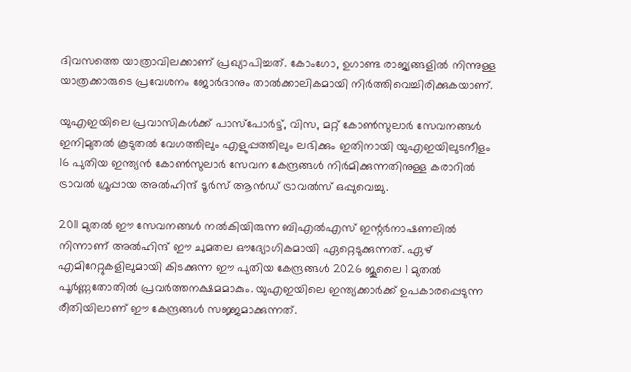ദിവസത്തെ യാത്രാവിലക്കാണ് പ്രഖ്യാപിച്ചത്. കോംഗോ, ഉഗാണ്ട രാജ്യങ്ങളിൽ നിന്നുള്ള യാത്രക്കാരുടെ പ്രവേശനം ജോർദാനും താൽക്കാലികമായി നിർത്തിവെച്ചിരിക്കുകയാണ്.

യുഎഇയിലെ പ്രവാസികൾക്ക് പാസ്‌പോർട്ട്, വിസ, മറ്റ് കോൺസുലാർ സേവനങ്ങൾ ഇനിമുതൽ കൂടുതൽ വേഗത്തിലും എളുപ്പത്തിലും ലഭിക്കും ഇതിനായി യുഎഇയിലുടനീളം 16 പുതിയ ഇന്ത്യൻ കോൺസുലാർ സേവന കേന്ദ്രങ്ങൾ നിർമിക്കുന്നതിനുള്ള കരാറിൽ ട്രാവൽ ഗ്രൂപ്പായ അൽഹിന്ദ് ടൂർസ് ആൻഡ് ട്രാവൽസ് ഒപ്പുവെച്ചു.

2011 മുതൽ ഈ സേവനങ്ങൾ നൽകിയിരുന്ന ബിഎൽഎസ് ഇന്റർനാഷണലിൽ നിന്നാണ് അൽഹിന്ദ് ഈ ചുമതല ഔദ്യോഗികമായി ഏറ്റെടുക്കുന്നത്. ഏഴ് എമിറേറ്റുകളിലുമായി കിടക്കുന്ന ഈ പുതിയ കേന്ദ്രങ്ങൾ 2026 ജൂലൈ 1 മുതൽ പൂർണ്ണതോതിൽ പ്രവർത്തനക്ഷമമാകും. യുഎഇയിലെ ഇന്ത്യക്കാർക്ക് ഉപകാരപ്പെടുന്ന രീതിയിലാണ് ഈ കേന്ദ്രങ്ങൾ സജ്ജമാക്കുന്നത്.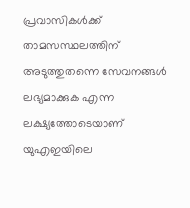പ്രവാസികൾക്ക് താമസസ്ഥലത്തിന് അടുത്തുതന്നെ സേവനങ്ങൾ ലഭ്യമാക്കുക എന്ന ലക്ഷ്യത്തോടെയാണ് യുഎഇയിലെ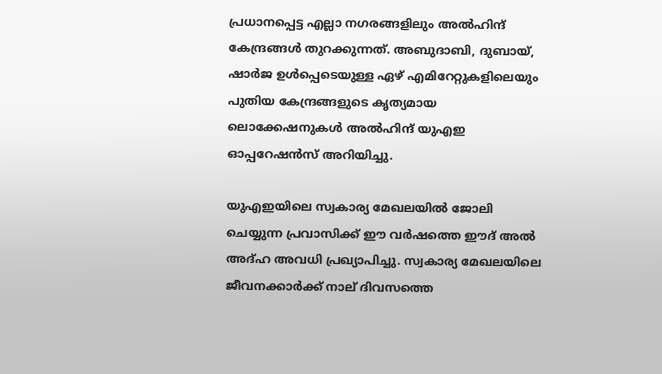പ്രധാനപ്പെട്ട എല്ലാ നഗരങ്ങളിലും അൽഹിന്ദ് കേന്ദ്രങ്ങൾ തുറക്കുന്നത്. അബുദാബി, ദുബായ്, ഷാർജ ഉൾപ്പെടെയുള്ള ഏഴ് എമിറേറ്റുകളിലെയും പുതിയ കേന്ദ്രങ്ങളുടെ കൃത്യമായ ലൊക്കേഷനുകൾ അൽഹിന്ദ് യുഎഇ ഓപ്പറേഷൻസ് അറിയിച്ചു.

യുഎഇയിലെ സ്വകാര്യ മേഖലയിൽ ജോലി ചെയ്യുന്ന പ്രവാസിക്ക് ഈ വർഷത്തെ ഈദ് അൽ അദ്ഹ അവധി പ്രഖ്യാപിച്ചു. സ്വകാര്യ മേഖലയിലെ ജീവനക്കാർക്ക് നാല് ദിവസത്തെ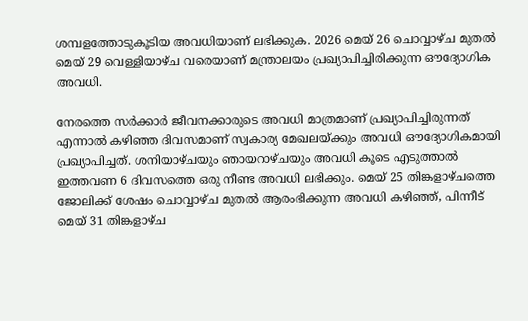ശമ്പളത്തോടുകൂടിയ അവധിയാണ് ലഭിക്കുക. 2026 മെയ് 26 ചൊവ്വാഴ്ച മുതൽ മെയ് 29 വെള്ളിയാഴ്ച വരെയാണ് മന്ത്രാലയം പ്രഖ്യാപിച്ചിരിക്കുന്ന ഔദ്യോഗിക അവധി.

നേരത്തെ സർക്കാർ ജീവനക്കാരുടെ അവധി മാത്രമാണ് പ്രഖ്യാപിച്ചിരുന്നത് എന്നാൽ കഴിഞ്ഞ ദിവസമാണ് സ്വകാര്യ മേഖലയ്ക്കും അവധി ഔദ്യോഗികമായി പ്രഖ്യാപിച്ചത്. ശനിയാഴ്ചയും ഞായറാഴ്ചയും അവധി കൂടെ എടുത്താൽ ഇത്തവണ 6 ദിവസത്തെ ഒരു നീണ്ട അവധി ലഭിക്കും. മെയ് 25 തിങ്കളാഴ്ചത്തെ ജോലിക്ക് ശേഷം ചൊവ്വാഴ്ച മുതൽ ആരംഭിക്കുന്ന അവധി കഴിഞ്ഞ്, പിന്നീട് മെയ് 31 തിങ്കളാഴ്ച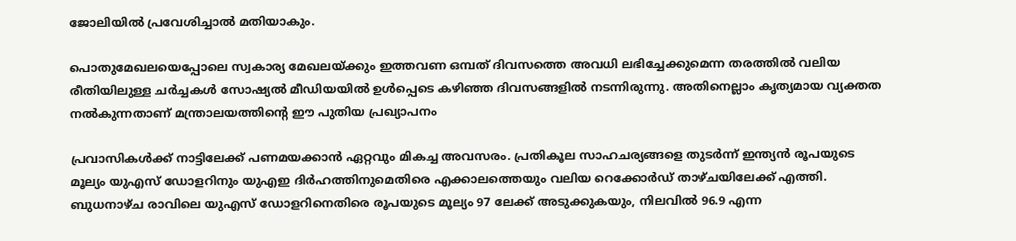ജോലിയിൽ പ്രവേശിച്ചാൽ മതിയാകും.

പൊതുമേഖലയെപ്പോലെ സ്വകാര്യ മേഖലയ്ക്കും ഇത്തവണ ഒമ്പത് ദിവസത്തെ അവധി ലഭിച്ചേക്കുമെന്ന തരത്തിൽ വലിയ രീതിയിലുള്ള ചർച്ചകൾ സോഷ്യൽ മീഡിയയിൽ ഉൾപ്പെടെ കഴിഞ്ഞ ദിവസങ്ങളിൽ നടന്നിരുന്നു. അതിനെല്ലാം കൃത്യമായ വ്യക്തത നൽകുന്നതാണ് മന്ത്രാലയത്തിന്റെ ഈ പുതിയ പ്രഖ്യാപനം

പ്രവാസികൾക്ക് നാട്ടിലേക്ക് പണമയക്കാൻ ഏറ്റവും മികച്ച അവസരം. പ്രതികൂല സാഹചര്യങ്ങളെ തുടർന്ന് ഇന്ത്യൻ രൂപയുടെ മൂല്യം യുഎസ് ഡോളറിനും യുഎഇ ദിർഹത്തിനുമെതിരെ എക്കാലത്തെയും വലിയ റെക്കോർഡ് താഴ്ചയിലേക്ക് എത്തി. ബുധനാഴ്ച രാവിലെ യുഎസ് ഡോളറിനെതിരെ രൂപയുടെ മൂല്യം 97 ലേക്ക് അടുക്കുകയും, നിലവിൽ 96.9 എന്ന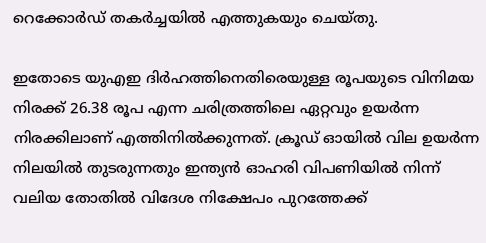റെക്കോർഡ് തകർച്ചയിൽ എത്തുകയും ചെയ്തു.

ഇതോടെ യുഎഇ ദിർഹത്തിനെതിരെയുള്ള രൂപയുടെ വിനിമയ നിരക്ക് 26.38 രൂപ എന്ന ചരിത്രത്തിലെ ഏറ്റവും ഉയർന്ന നിരക്കിലാണ് എത്തിനിൽക്കുന്നത്. ക്രൂഡ് ഓയിൽ വില ഉയർന്ന നിലയിൽ തുടരുന്നതും ഇന്ത്യൻ ഓഹരി വിപണിയിൽ നിന്ന് വലിയ തോതിൽ വിദേശ നിക്ഷേപം പുറത്തേക്ക്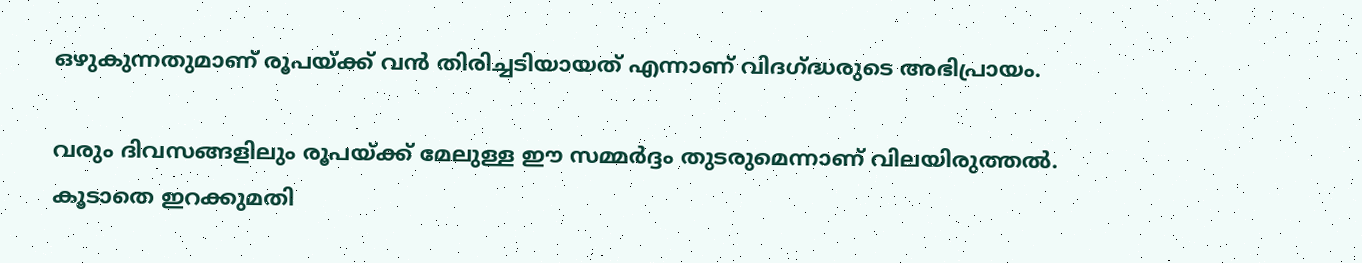ഒഴുകുന്നതുമാണ് രൂപയ്ക്ക് വൻ തിരിച്ചടിയായത് എന്നാണ് വിദഗ്ദ്ധരുടെ അഭിപ്രായം.

വരും ദിവസങ്ങളിലും രൂപയ്ക്ക് മേലുള്ള ഈ സമ്മർദ്ദം തുടരുമെന്നാണ് വിലയിരുത്തൽ. കൂടാതെ ഇറക്കുമതി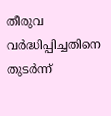തീരുവ വർദ്ധിപ്പിച്ചതിനെ തുടർന്ന്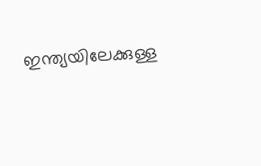ഇന്ത്യയിലേക്കുള്ള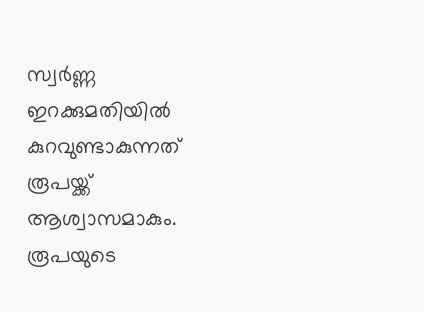സ്വർണ്ണ ഇറക്കുമതിയിൽ കുറവുണ്ടാകുന്നത് രൂപയ്ക്ക് ആശ്വാസമാകും. രൂപയുടെ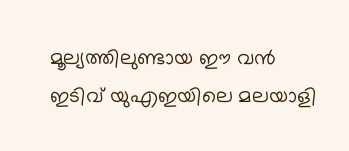മൂല്യത്തിലുണ്ടായ ഈ വൻ ഇടിവ് യുഎഇയിലെ മലയാളി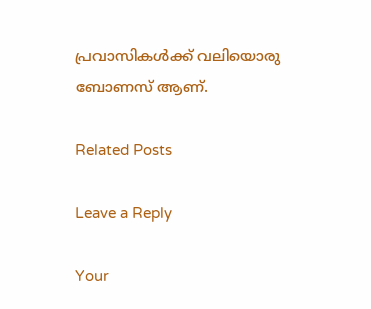പ്രവാസികൾക്ക് വലിയൊരു ബോണസ് ആണ്.

Related Posts

Leave a Reply

Your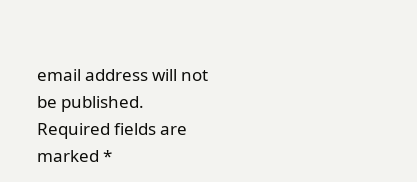email address will not be published. Required fields are marked *